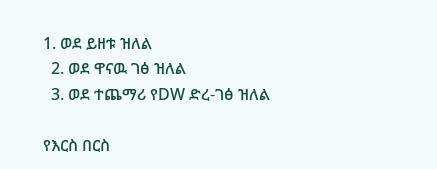1. ወደ ይዘቱ ዝለል
  2. ወደ ዋናዉ ገፅ ዝለል
  3. ወደ ተጨማሪ የDW ድረ-ገፅ ዝለል

የእርስ በርስ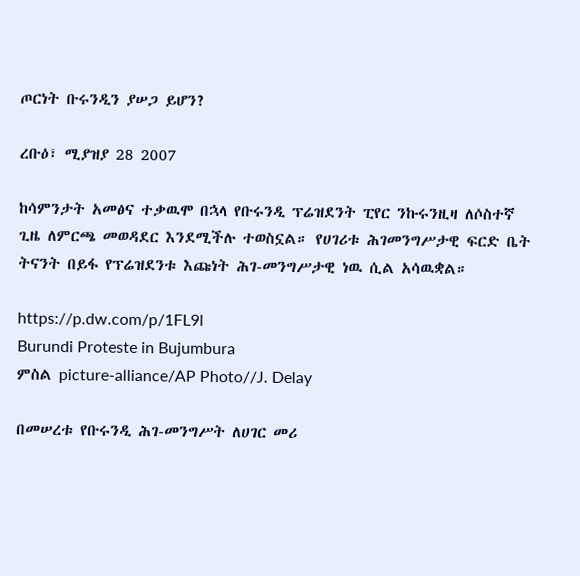ጦርነት ቡሩንዲን ያሠጋ ይሆን?

ረቡዕ፣ ሚያዝያ 28 2007

ከሳምንታት አመፅና ተቃዉሞ በኋላ የቡሩንዲ ፕሬዝደንት ፒየር ንኩሩንዚዛ ለሶስተኛ ጊዜ ለምርጫ መወዳደር እንደሚችሉ ተወስኗል። የሀገሪቱ ሕገመንግሥታዊ ፍርድ ቤት ትናንት በይፋ የፕሬዝደንቱ እጩነት ሕገ-መንግሥታዊ ነዉ ሲል አሳዉቋል።

https://p.dw.com/p/1FL9l
Burundi Proteste in Bujumbura
ምስል picture-alliance/AP Photo//J. Delay

በመሠረቱ የቡሩንዲ ሕገ-መንግሥት ለሀገር መሪ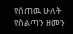የሰጠዉ ሁለት የስልጣን ዘመን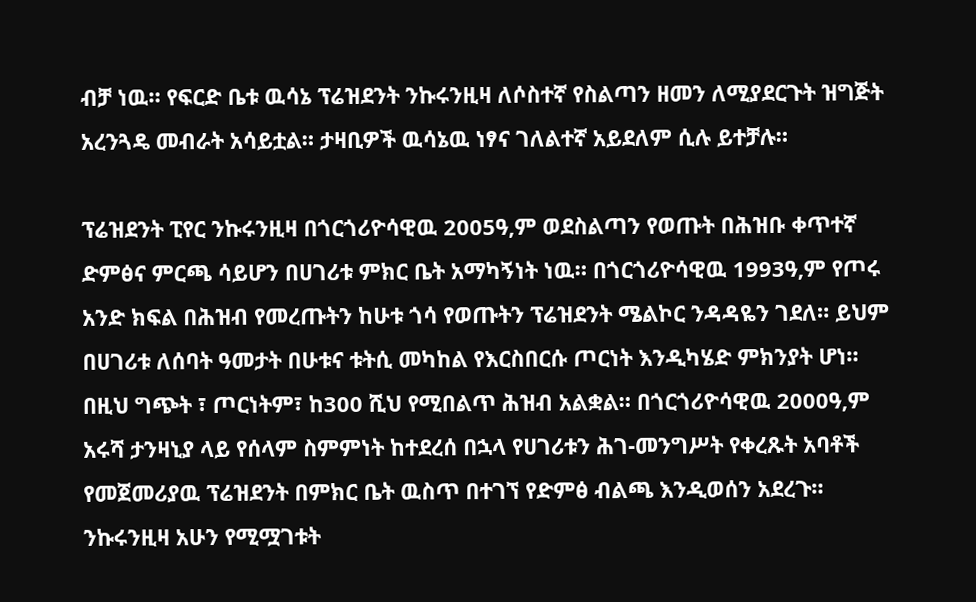ብቻ ነዉ። የፍርድ ቤቱ ዉሳኔ ፕሬዝደንት ንኩሩንዚዛ ለሶስተኛ የስልጣን ዘመን ለሚያደርጉት ዝግጅት አረንጓዴ መብራት አሳይቷል። ታዛቢዎች ዉሳኔዉ ነፃና ገለልተኛ አይደለም ሲሉ ይተቻሉ።

ፕሬዝደንት ፒየር ንኩሩንዚዛ በጎርጎሪዮሳዊዉ 2005ዓ,ም ወደስልጣን የወጡት በሕዝቡ ቀጥተኛ ድምፅና ምርጫ ሳይሆን በሀገሪቱ ምክር ቤት አማካኝነት ነዉ። በጎርጎሪዮሳዊዉ 1993ዓ,ም የጦሩ አንድ ክፍል በሕዝብ የመረጡትን ከሁቱ ጎሳ የወጡትን ፕሬዝደንት ሜልኮር ንዳዳዬን ገደለ። ይህም በሀገሪቱ ለሰባት ዓመታት በሁቱና ቱትሲ መካከል የእርስበርሱ ጦርነት እንዲካሄድ ምክንያት ሆነ። በዚህ ግጭት ፣ ጦርነትም፣ ከ300 ሺህ የሚበልጥ ሕዝብ አልቋል። በጎርጎሪዮሳዊዉ 2000ዓ,ም አሩሻ ታንዛኒያ ላይ የሰላም ስምምነት ከተደረሰ በኋላ የሀገሪቱን ሕገ-መንግሥት የቀረጹት አባቶች የመጀመሪያዉ ፕሬዝደንት በምክር ቤት ዉስጥ በተገኘ የድምፅ ብልጫ እንዲወሰን አደረጉ። ንኩሩንዚዛ አሁን የሚሟገቱት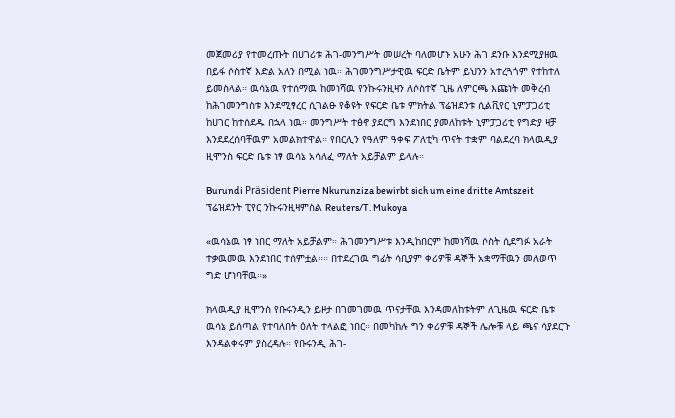መጀመሪያ የተመረጡት በሀገሪቱ ሕገ-መንግሥት መሠረት ባለመሆኑ አሁን ሕገ ደንቡ እንደሚያዘዉ በይፋ ሶስተኛ እድል አለን በሚል ነዉ። ሕገመንግሥታዊዉ ፍርድ ቤትም ይህንን አተረጓጎም የተከተለ ይመስላል። ዉሳኔዉ የተሰማዉ ከመነሻዉ የንኩሩንዚዛን ለሶስተኛ ጊዜ ለምርጫ እጩነት መቅረብ ከሕገመንግስቱ እንደሚፃረር ሲገልፁ የቆዩት የፍርድ ቤቱ ምክትል ፕሬዝደንቱ ሲልቪየር ኒምፓጋሪቲ ከሀገር ከተሰደዱ በኋላ ነዉ። መንግሥት ተፅኖ ያደርግ እንደነበር ያመለከቱት ኒምፓጋሪቲ የግድያ ዛቻ እንደደረሰባቸዉም አመልክተዋል። የበርሊን የዓለም ዓቀፍ ፖለቲካ ጥናት ተቋም ባልደረባ ክላዉዲያ ዚሞንስ ፍርድ ቤቱ ነፃ ዉሳኔ አሳለፈ ማለት አይቻልም ይላሉ።

Burundi Präsident Pierre Nkurunziza bewirbt sich um eine dritte Amtszeit
ፕሬዝደንት ፒየር ንኩሩንዚዛምስል Reuters/T. Mukoya

«ዉሳኔዉ ነፃ ነበር ማለት አይቻልም። ሕገመንግሥቱ እንዲከበርም ከመነሻዉ ሶስት ሲደግፉ አራት ተቃዉመዉ እንደነበር ተሰምቷል።። በተደረገዉ ግፊት ሳቢያም ቀሪዎቹ ዳኞች አቋማቸዉን መለወጥ ግድ ሆነባቸዉ።»

ክላዉዲያ ዚሞንስ የቡሩንዲን ይዞታ በገመገመዉ ጥናታቸዉ እንዳመለከቱትም ለጊዜዉ ፍርድ ቤቱ ዉሳኔ ይሰጣል የተባለበት ዕለት ተላልፎ ነበር። በመካከሉ ግን ቀሪዎቹ ዳኞች ሌሎቹ ላይ ጫና ሳያደርጉ እንዳልቀሩም ያስረዳሉ። የቡሩንዲ ሕገ-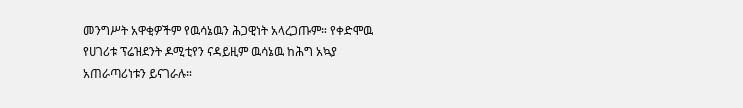መንግሥት አዋቂዎችም የዉሳኔዉን ሕጋዊነት አላረጋጡም። የቀድሞዉ የሀገሪቱ ፕሬዝደንት ዶሚቲየን ናዳይዚም ዉሳኔዉ ከሕግ አኳያ አጠራጣሪነቱን ይናገራሉ።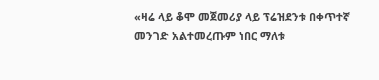«ዛሬ ላይ ቆሞ መጀመሪያ ላይ ፕሬዝደንቱ በቀጥተኛ መንገድ አልተመረጡም ነበር ማለቱ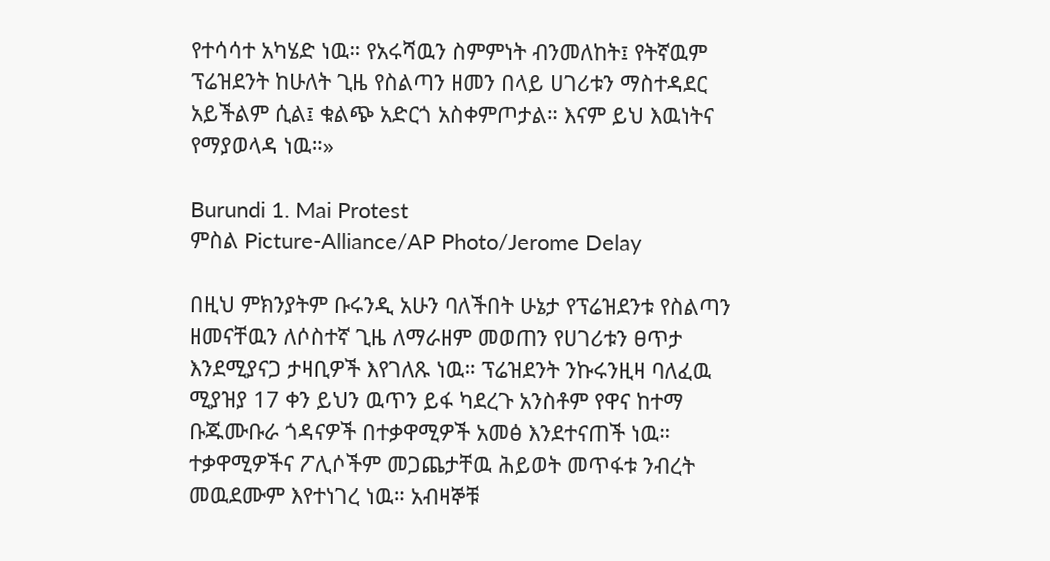የተሳሳተ አካሄድ ነዉ። የአሩሻዉን ስምምነት ብንመለከት፤ የትኛዉም ፕሬዝደንት ከሁለት ጊዜ የስልጣን ዘመን በላይ ሀገሪቱን ማስተዳደር አይችልም ሲል፤ ቁልጭ አድርጎ አስቀምጦታል። እናም ይህ እዉነትና የማያወላዳ ነዉ።»

Burundi 1. Mai Protest
ምስል Picture-Alliance/AP Photo/Jerome Delay

በዚህ ምክንያትም ቡሩንዲ አሁን ባለችበት ሁኔታ የፕሬዝደንቱ የስልጣን ዘመናቸዉን ለሶስተኛ ጊዜ ለማራዘም መወጠን የሀገሪቱን ፀጥታ እንደሚያናጋ ታዛቢዎች እየገለጹ ነዉ። ፕሬዝደንት ንኩሩንዚዛ ባለፈዉ ሚያዝያ 17 ቀን ይህን ዉጥን ይፋ ካደረጉ አንስቶም የዋና ከተማ ቡጁሙቡራ ጎዳናዎች በተቃዋሚዎች አመፅ እንደተናጠች ነዉ። ተቃዋሚዎችና ፖሊሶችም መጋጨታቸዉ ሕይወት መጥፋቱ ንብረት መዉደሙም እየተነገረ ነዉ። አብዛኞቹ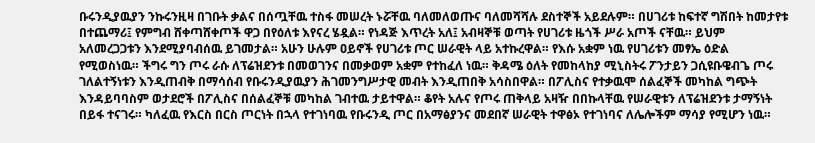ቡሩንዲያዉያን ንኩሩንዚዛ በገቡት ቃልና በሰጧቸዉ ተስፋ መሠረት ኑሯቸዉ ባለመለወጡና ባለመሻሻሉ ደስተኞች አይደሉም። በሀገሪቱ ከፍተኛ ግሽበት ከመታየቱ በተጨማሪ፤ የምግብ ሸቀጣሸቀጦች ዋጋ በየዕለቱ እየናረ ሄዷል። የነዳጅ እጥረት አለ፤ አብዛኞቹ ወጣት የሀገሪቱ ዜጎች ሥራ አጦች ናቸዉ። ይህም አለመረጋጋቱን እንደሚያባብሰዉ ይገመታል። አሁን ሁሉም ዐይኖች የሀገሪቱ ጦር ሠራዊት ላይ አተኩረዋል። የእሱ አቋም ነዉ የሀገሪቱን መፃኤ ዕድል የሚወስነዉ። ችግሩ ግን ጦሩ ራሱ ለፕሬዝደንቱ በመወገንና በመቃወም አቋም የተከፈለ ነዉ። ቅዳሜ ዕለት የመከላከያ ሚኒስትሩ ፖንታይን ጋሲዩቡዌብጌ ጦሩ ገለልተኝነቱን እንዲጠብቅ በማሳሰብ የቡሩንዲያዉያን ሕገመንግሥታዊ መብት እንዲጠበቅ አሳስበዋል። በፖሊስና የተቃዉሞ ሰልፈኞች መካከል ግጭት እንዳይባባስም ወታደሮች በፖሊስና በሰልፈኞቹ መካከል ገብተዉ ታይተዋል። ቆየት አሉና የጦሩ ጠቅላይ አዛዥ በበኩላቸዉ የሠራዊቱን ለፕሬዝደንቱ ታማኝነት በይፋ ተናገሩ። ካለፈዉ የእርስ በርስ ጦርነት በኋላ የተገነባዉ የቡሩንዲ ጦር በአማፅያንና መደበኛ ሠራዊት ተዋፅኦ የተገነባና ለሌሎችም ማሳያ የሚሆን ነዉ።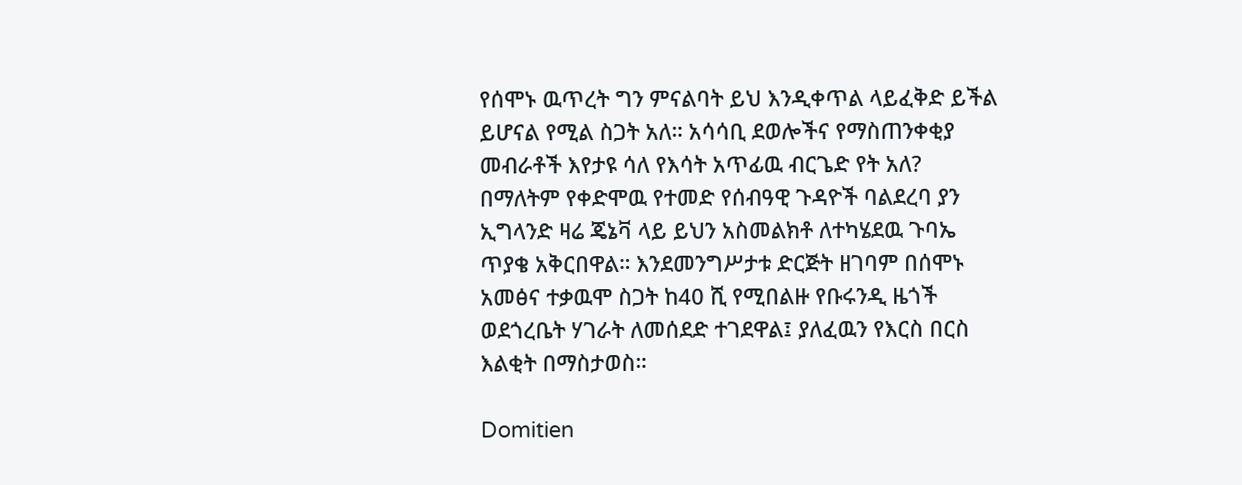የሰሞኑ ዉጥረት ግን ምናልባት ይህ እንዲቀጥል ላይፈቅድ ይችል ይሆናል የሚል ስጋት አለ። አሳሳቢ ደወሎችና የማስጠንቀቂያ መብራቶች እየታዩ ሳለ የእሳት አጥፊዉ ብርጌድ የት አለ? በማለትም የቀድሞዉ የተመድ የሰብዓዊ ጉዳዮች ባልደረባ ያን ኢግላንድ ዛሬ ጄኔቫ ላይ ይህን አስመልክቶ ለተካሄደዉ ጉባኤ ጥያቄ አቅርበዋል። እንደመንግሥታቱ ድርጅት ዘገባም በሰሞኑ አመፅና ተቃዉሞ ስጋት ከ40 ሺ የሚበልዙ የቡሩንዲ ዜጎች ወደጎረቤት ሃገራት ለመሰደድ ተገደዋል፤ ያለፈዉን የእርስ በርስ እልቂት በማስታወስ።

Domitien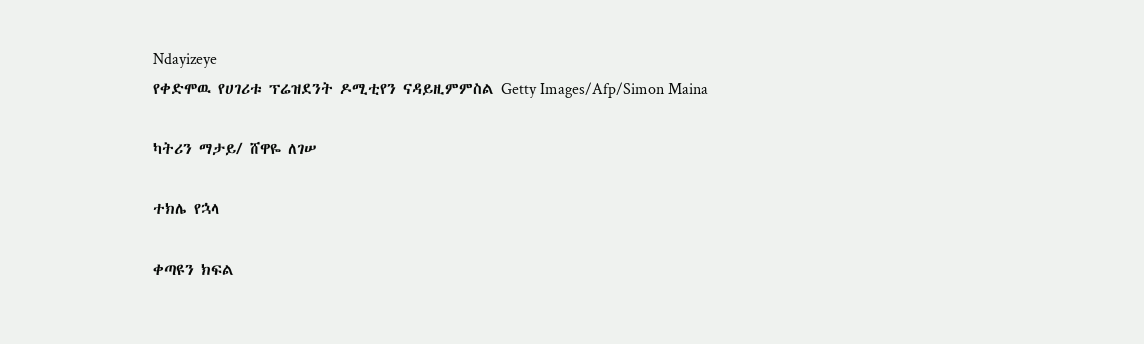Ndayizeye
የቀድሞዉ የሀገሪቱ ፕሬዝደንት ዶሚቲየን ናዳይዚምምስል Getty Images/Afp/Simon Maina

ካትሪን ማታይ/ ሸዋዬ ለገሠ

ተክሌ የኋላ

ቀጣዩን ክፍል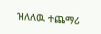ዝለለዉ ተጨማሪ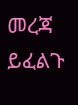መረጃ ይፈልጉ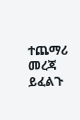ተጨማሪ መረጃ ይፈልጉ